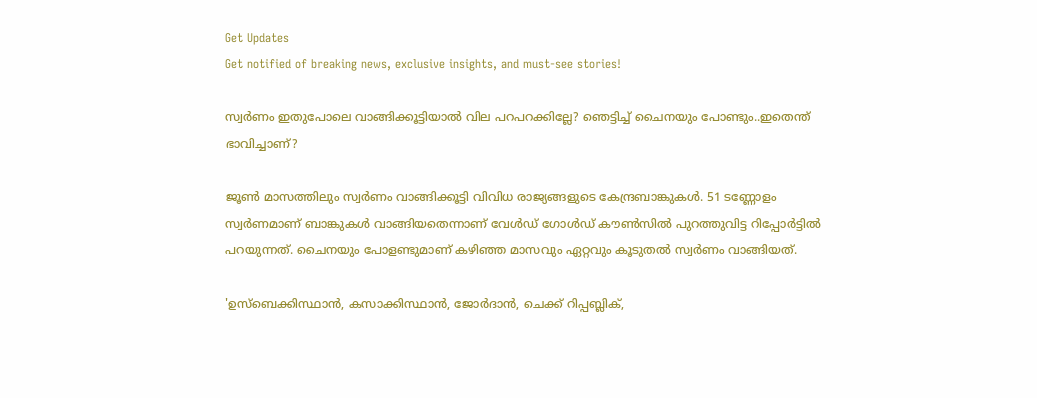Get Updates
Get notified of breaking news, exclusive insights, and must-see stories!

സ്വർണം ഇതുപോലെ വാങ്ങിക്കൂട്ടിയാൽ വില പറപറക്കില്ലേ? ഞെട്ടിച്ച് ചൈനയും പോണ്ടും..ഇതെന്ത് ഭാവിച്ചാണ്?

ജൂണ്‍ മാസത്തിലും സ്വർണം വാങ്ങിക്കൂട്ടി വിവിധ രാജ്യങ്ങളുടെ കേന്ദ്രബാങ്കുകൾ. 51 ടണ്ണോളം സ്വർണമാണ് ബാങ്കുകൾ വാങ്ങിയതെന്നാണ് വേൾഡ് ഗോൾഡ് കൗൺസിൽ പുറത്തുവിട്ട റിപ്പോർട്ടിൽ പറയുന്നത്. ചൈനയും പോളണ്ടുമാണ് കഴിഞ്ഞ മാസവും ഏറ്റവും കൂടുതൽ സ്വർണം വാങ്ങിയത്.

'ഉസ്ബെക്കിസ്ഥാൻ, കസാക്കിസ്ഥാൻ, ജോർദാൻ, ചെക്ക് റിപ്പബ്ലിക്,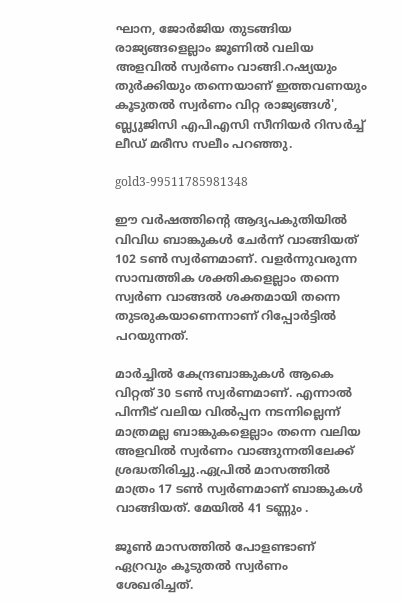ഘാന, ജോർജിയ തുടങ്ങിയ രാജ്യങ്ങളെല്ലാം ജൂണിൽ വലിയ അളവിൽ സ്വർണം വാങ്ങി.റഷ്യയും തുർക്കിയും തന്നെയാണ് ഇത്തവണയും കൂടുതൽ സ്വർണം വിറ്റ രാജ്യങ്ങൾ', ബ്ല്യുജിസി എപിഎസി സീനിയർ റിസർച്ച് ലീഡ് മരീസ സലീം പറഞ്ഞു.

gold3-99511785981348

ഈ വർഷത്തിൻ്റെ ആദ്യപകുതിയിൽ വിവിധ ബാങ്കുകൾ ചേർന്ന് വാങ്ങിയത് 102 ടണ്‍ സ്വർണമാണ്. വളർന്നുവരുന്ന സാമ്പത്തിക ശക്തികളെല്ലാം തന്നെ സ്വർണ വാങ്ങൽ ശക്തമായി തന്നെ തുടരുകയാണെന്നാണ് റിപ്പോർട്ടിൽ പറയുന്നത്.

മാർച്ചിൽ കേന്ദ്രബാങ്കുകൾ ആകെ വിറ്റത് 30 ടണ്‍ സ്വർണമാണ്. എന്നാൽ പിന്നീട് വലിയ വിൽപ്പന നടന്നില്ലെന്ന് മാത്രമല്ല ബാങ്കുകളെല്ലാം തന്നെ വലിയ അളവിൽ സ്വർണം വാങ്ങുന്നതിലേക്ക് ശ്രദ്ധതിരിച്ചു.ഏപ്രിൽ മാസത്തിൽ മാത്രം 17 ടണ്‍ സ്വർണമാണ് ബാങ്കുകൾ വാങ്ങിയത്. മേയിൽ 41 ടണ്ണും .

ജൂണ്‍ മാസത്തിൽ പോളണ്ടാണ് ഏറ്രവും കൂടുതൽ സ്വർണം ശേഖരിച്ചത്.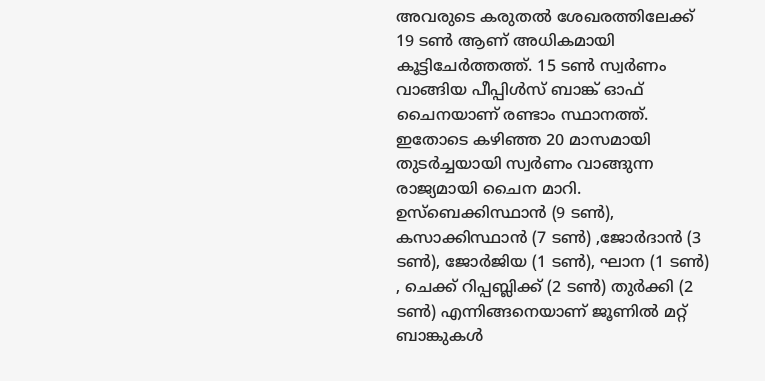അവരുടെ കരുതൽ ശേഖരത്തിലേക്ക് 19 ടണ്‍ ആണ് അധികമായി കൂട്ടിചേർത്തത്ത്. 15 ടണ്‍ സ്വർണം വാങ്ങിയ പീപ്പിൾസ് ബാങ്ക് ഓഫ് ചൈനയാണ് രണ്ടാം സ്ഥാനത്ത്. ഇതോടെ കഴിഞ്ഞ 20 മാസമായി തുടർച്ചയായി സ്വർണം വാങ്ങുന്ന രാജ്യമായി ചൈന മാറി. ഉസ്ബെക്കിസ്ഥാൻ (9 ടൺ), കസാക്കിസ്ഥാൻ (7 ടൺ) ,ജോർദാൻ (3 ടൺ), ജോർജിയ (1 ടൺ), ഘാന (1 ടൺ) , ചെക്ക് റിപ്പബ്ലിക്ക് (2 ടൺ) തുർക്കി (2 ടൺ) എന്നിങ്ങനെയാണ് ജൂണിൽ മറ്റ് ബാങ്കുകൾ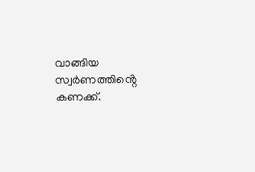വാങ്ങിയ സ്വർണത്തിൻ്റെ കണക്ക്.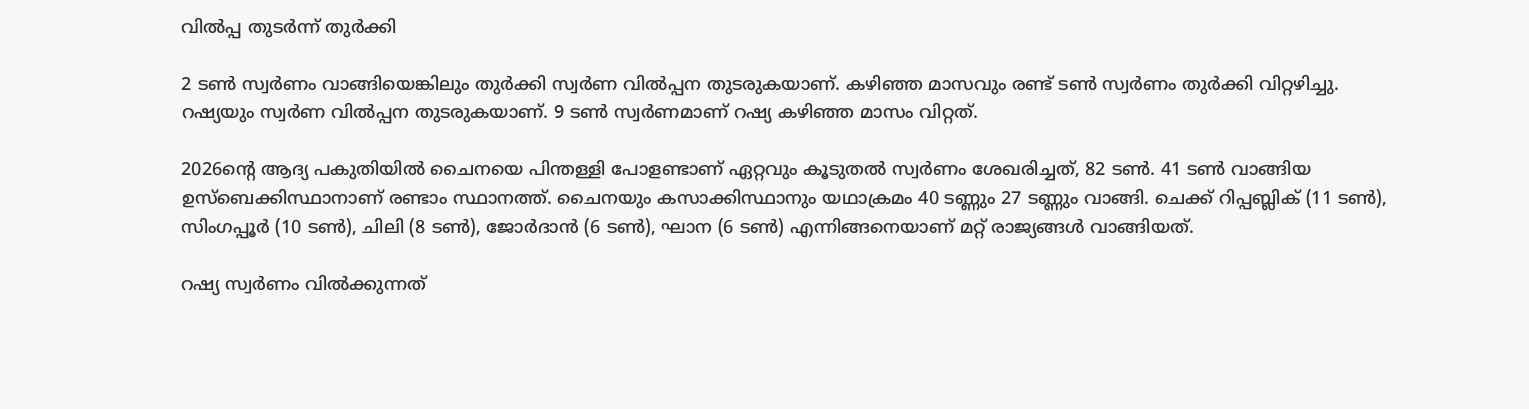വിൽപ്പ തുടർന്ന് തുർക്കി

2 ടണ്‍ സ്വർണം വാങ്ങിയെങ്കിലും തുർക്കി സ്വർണ വിൽപ്പന തുടരുകയാണ്. കഴിഞ്ഞ മാസവും രണ്ട് ടണ്‍ സ്വർണം തുർക്കി വിറ്റഴിച്ചു. റഷ്യയും സ്വർണ വിൽപ്പന തുടരുകയാണ്. 9 ടണ്‍ സ്വർണമാണ് റഷ്യ കഴിഞ്ഞ മാസം വിറ്റത്.

2026ൻ്റെ ആദ്യ പകുതിയിൽ ചൈനയെ പിന്തള്ളി പോളണ്ടാണ് ഏറ്റവും കൂടുതൽ സ്വർണം ശേഖരിച്ചത്, 82 ടണ്‍. 41 ടൺ വാങ്ങിയ ഉസ്ബെക്കിസ്ഥാനാണ് രണ്ടാം സ്ഥാനത്ത്. ചൈനയും കസാക്കിസ്ഥാനും യഥാക്രമം 40 ടണ്ണും 27 ടണ്ണും വാങ്ങി. ചെക്ക് റിപ്പബ്ലിക് (11 ടൺ), സിംഗപ്പൂർ (10 ടൺ), ചിലി (8 ടൺ), ജോർദാൻ (6 ടൺ), ഘാന (6 ടൺ) എന്നിങ്ങനെയാണ് മറ്റ് രാജ്യങ്ങൾ വാങ്ങിയത്.

റഷ്യ സ്വർണം വിൽക്കുന്നത്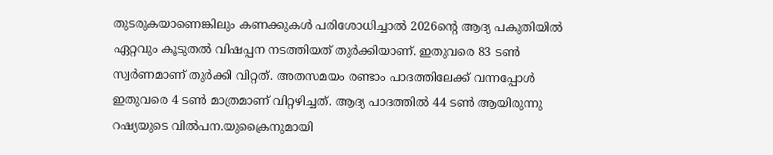തുടരുകയാണെങ്കിലും കണക്കുകൾ പരിശോധിച്ചാൽ 2026ൻ്റെ ആദ്യ പകുതിയിൽ ഏറ്റവും കൂടുതൽ വിഷപ്പന നടത്തിയത് തുർക്കിയാണ്. ഇതുവരെ 83 ടണ്‍ സ്വർണമാണ് തുർക്കി വിറ്റത്. അതസമയം രണ്ടാം പാദത്തിലേക്ക് വന്നപ്പോൾ ഇതുവരെ 4 ടണ്‍ മാത്രമാണ് വിറ്റഴിച്ചത്. ആദ്യ പാദത്തിൽ 44 ടണ്‍ ആയിരുന്നു റഷ്യയുടെ വിൽപന.യുക്രൈനുമായി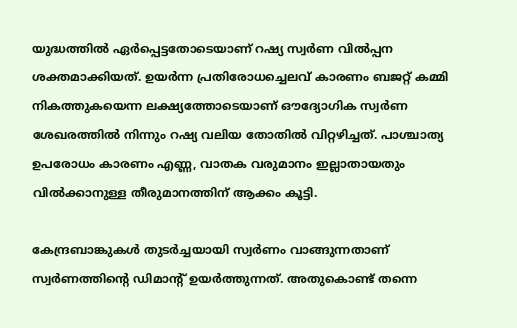യുദ്ധത്തിൽ ഏർപ്പെട്ടതോടെയാണ് റഷ്യ സ്വർണ വിൽപ്പന ശക്തമാക്കിയത്. ഉയർന്ന പ്രതിരോധച്ചെലവ് കാരണം ബജറ്റ് കമ്മി നികത്തുകയെന്ന ലക്ഷ്യത്തോടെയാണ് ഔദ്യോഗിക സ്വർണ ശേഖരത്തിൽ നിന്നും റഷ്യ വലിയ തോതിൽ വിറ്റഴിച്ചത്. പാശ്ചാത്യ ഉപരോധം കാരണം എണ്ണ, വാതക വരുമാനം ഇല്ലാതായതും വിൽക്കാനുള്ള തീരുമാനത്തിന് ആക്കം കൂട്ടി.

കേന്ദ്രബാങ്കുകൾ തുടർച്ചയായി സ്വർണം വാങ്ങുന്നതാണ് സ്വർണത്തിൻ്റെ ഡിമാൻ്റ് ഉയർത്തുന്നത്. അതുകൊണ്ട് തന്നെ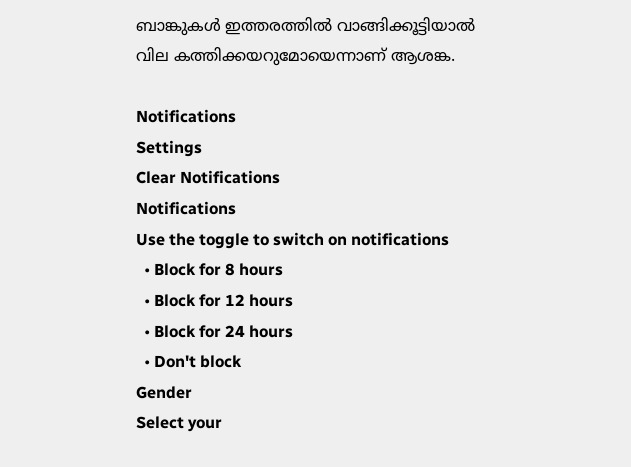ബാങ്കുകൾ ഇത്തരത്തിൽ വാങ്ങിക്കൂട്ടിയാൽ വില കത്തിക്കയറുമോയെന്നാണ് ആശങ്ക.

Notifications
Settings
Clear Notifications
Notifications
Use the toggle to switch on notifications
  • Block for 8 hours
  • Block for 12 hours
  • Block for 24 hours
  • Don't block
Gender
Select your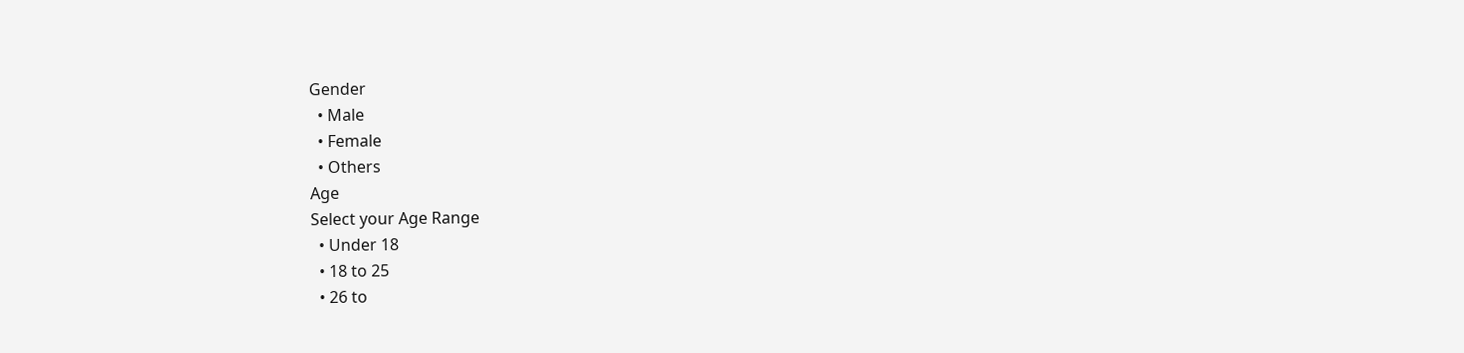Gender
  • Male
  • Female
  • Others
Age
Select your Age Range
  • Under 18
  • 18 to 25
  • 26 to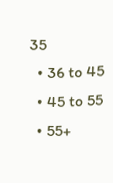35
  • 36 to 45
  • 45 to 55
  • 55+